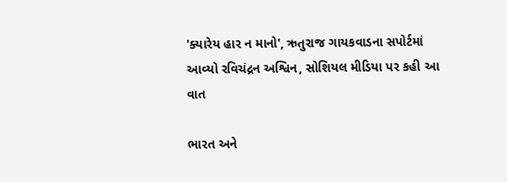'ક્યારેય હાર ન માનો', ઋતુરાજ ગાયકવાડના સપોર્ટમાં આવ્યો રવિચંદ્રન અશ્વિન, સોશિયલ મીડિયા પર કહી આ વાત

ભારત અને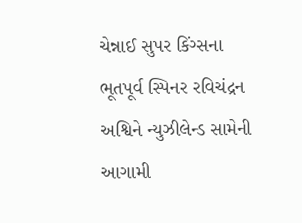ચેન્નાઈ સુપર કિંગ્સના ભૂતપૂર્વ સ્પિનર રવિચંદ્રન અશ્વિને ન્યુઝીલેન્ડ સામેની આગામી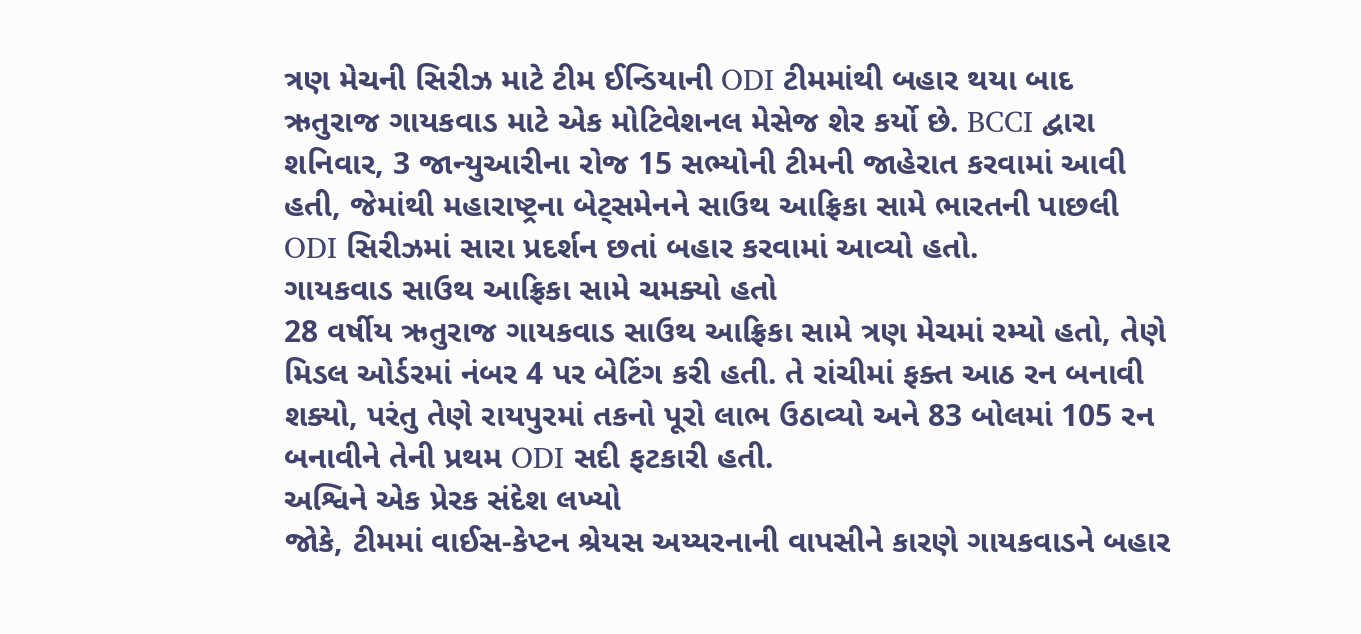ત્રણ મેચની સિરીઝ માટે ટીમ ઈન્ડિયાની ODI ટીમમાંથી બહાર થયા બાદ ઋતુરાજ ગાયકવાડ માટે એક મોટિવેશનલ મેસેજ શેર કર્યો છે. BCCI દ્વારા શનિવાર, 3 જાન્યુઆરીના રોજ 15 સભ્યોની ટીમની જાહેરાત કરવામાં આવી હતી, જેમાંથી મહારાષ્ટ્રના બેટ્સમેનને સાઉથ આફ્રિકા સામે ભારતની પાછલી ODI સિરીઝમાં સારા પ્રદર્શન છતાં બહાર કરવામાં આવ્યો હતો.
ગાયકવાડ સાઉથ આફ્રિકા સામે ચમક્યો હતો
28 વર્ષીય ઋતુરાજ ગાયકવાડ સાઉથ આફ્રિકા સામે ત્રણ મેચમાં રમ્યો હતો, તેણે મિડલ ઓર્ડરમાં નંબર 4 પર બેટિંગ કરી હતી. તે રાંચીમાં ફક્ત આઠ રન બનાવી શક્યો, પરંતુ તેણે રાયપુરમાં તકનો પૂરો લાભ ઉઠાવ્યો અને 83 બોલમાં 105 રન બનાવીને તેની પ્રથમ ODI સદી ફટકારી હતી.
અશ્વિને એક પ્રેરક સંદેશ લખ્યો
જોકે, ટીમમાં વાઈસ-કેપ્ટન શ્રેયસ અય્યરનાની વાપસીને કારણે ગાયકવાડને બહાર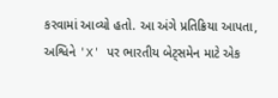કરવામાં આવ્યો હતો. આ અંગે પ્રતિક્રિયા આપતા, અશ્વિને 'X' પર ભારતીય બેટ્સમેન માટે એક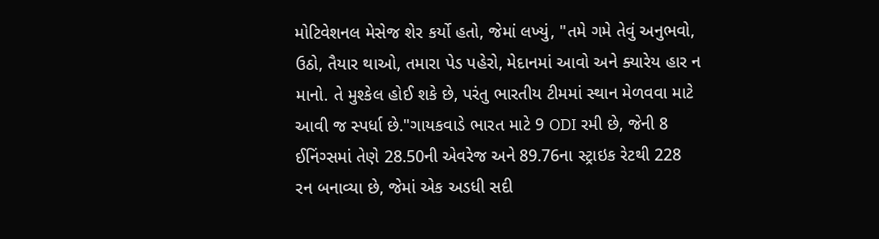મોટિવેશનલ મેસેજ શેર કર્યો હતો, જેમાં લખ્યું, "તમે ગમે તેવું અનુભવો, ઉઠો, તૈયાર થાઓ, તમારા પેડ પહેરો, મેદાનમાં આવો અને ક્યારેય હાર ન માનો. તે મુશ્કેલ હોઈ શકે છે, પરંતુ ભારતીય ટીમમાં સ્થાન મેળવવા માટે આવી જ સ્પર્ધા છે."ગાયકવાડે ભારત માટે 9 ODI રમી છે, જેની 8 ઈનિંગ્સમાં તેણે 28.50ની એવરેજ અને 89.76ના સ્ટ્રાઇક રેટથી 228 રન બનાવ્યા છે, જેમાં એક અડધી સદી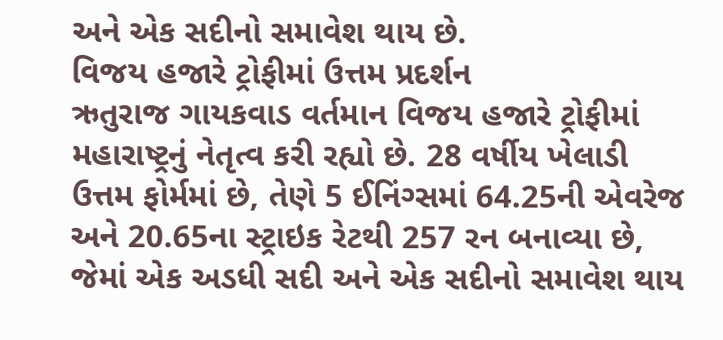અને એક સદીનો સમાવેશ થાય છે.
વિજય હજારે ટ્રોફીમાં ઉત્તમ પ્રદર્શન
ઋતુરાજ ગાયકવાડ વર્તમાન વિજય હજારે ટ્રોફીમાં મહારાષ્ટ્રનું નેતૃત્વ કરી રહ્યો છે. 28 વર્ષીય ખેલાડી ઉત્તમ ફોર્મમાં છે, તેણે 5 ઈનિંગ્સમાં 64.25ની એવરેજ અને 20.65ના સ્ટ્રાઇક રેટથી 257 રન બનાવ્યા છે, જેમાં એક અડધી સદી અને એક સદીનો સમાવેશ થાય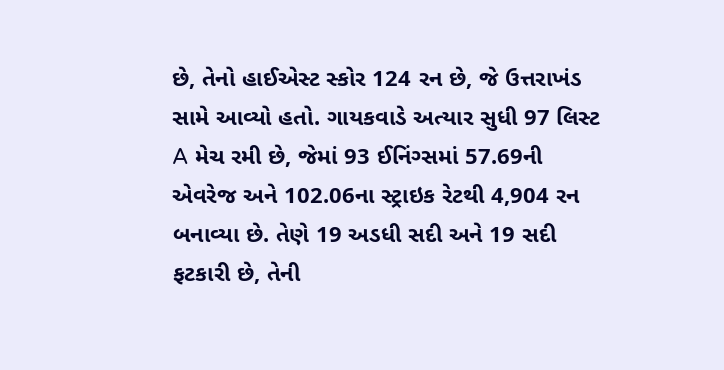છે, તેનો હાઈએસ્ટ સ્કોર 124 રન છે, જે ઉત્તરાખંડ સામે આવ્યો હતો. ગાયકવાડે અત્યાર સુધી 97 લિસ્ટ A મેચ રમી છે, જેમાં 93 ઈનિંગ્સમાં 57.69ની એવરેજ અને 102.06ના સ્ટ્રાઇક રેટથી 4,904 રન બનાવ્યા છે. તેણે 19 અડધી સદી અને 19 સદી ફટકારી છે, તેની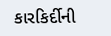કારકિર્દીની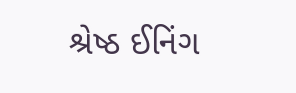શ્રેષ્ઠ ઈનિંગ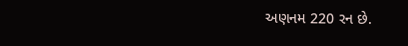અણનમ 220 રન છે.